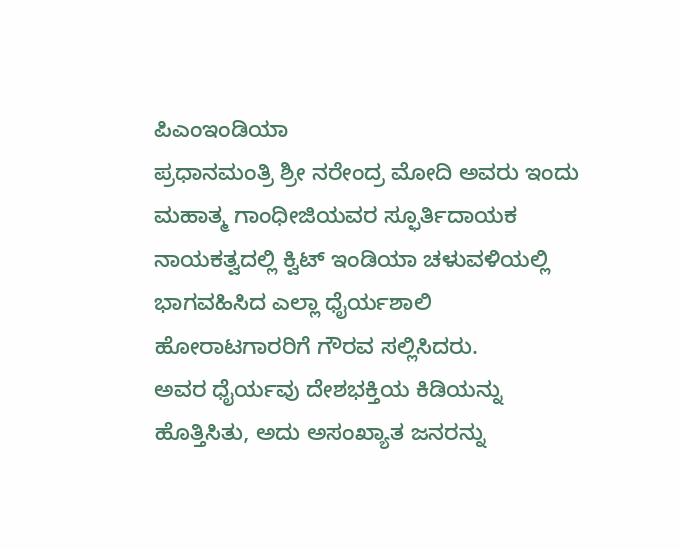ಪಿಎಂಇಂಡಿಯಾ
ಪ್ರಧಾನಮಂತ್ರಿ ಶ್ರೀ ನರೇಂದ್ರ ಮೋದಿ ಅವರು ಇಂದು ಮಹಾತ್ಮ ಗಾಂಧೀಜಿಯವರ ಸ್ಫೂರ್ತಿದಾಯಕ ನಾಯಕತ್ವದಲ್ಲಿ ಕ್ವಿಟ್ ಇಂಡಿಯಾ ಚಳುವಳಿಯಲ್ಲಿ ಭಾಗವಹಿಸಿದ ಎಲ್ಲಾ ಧೈರ್ಯಶಾಲಿ ಹೋರಾಟಗಾರರಿಗೆ ಗೌರವ ಸಲ್ಲಿಸಿದರು.
ಅವರ ಧೈರ್ಯವು ದೇಶಭಕ್ತಿಯ ಕಿಡಿಯನ್ನು ಹೊತ್ತಿಸಿತು, ಅದು ಅಸಂಖ್ಯಾತ ಜನರನ್ನು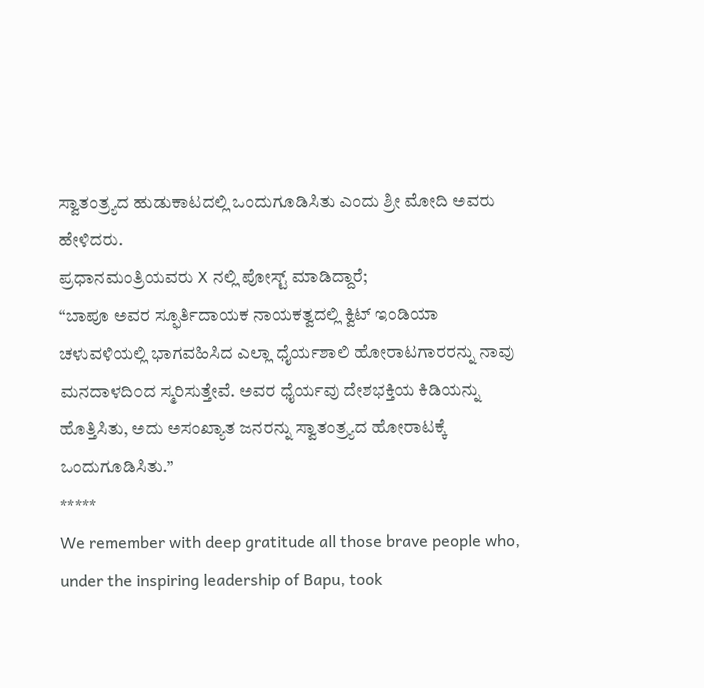ಸ್ವಾತಂತ್ರ್ಯದ ಹುಡುಕಾಟದಲ್ಲಿ ಒಂದುಗೂಡಿಸಿತು ಎಂದು ಶ್ರೀ ಮೋದಿ ಅವರು ಹೇಳಿದರು.
ಪ್ರಧಾನಮಂತ್ರಿಯವರು X ನಲ್ಲಿ ಪೋಸ್ಟ್ ಮಾಡಿದ್ದಾರೆ;
“ಬಾಪೂ ಅವರ ಸ್ಫೂರ್ತಿದಾಯಕ ನಾಯಕತ್ವದಲ್ಲಿ ಕ್ವಿಟ್ ಇಂಡಿಯಾ ಚಳುವಳಿಯಲ್ಲಿ ಭಾಗವಹಿಸಿದ ಎಲ್ಲಾ ಧೈರ್ಯಶಾಲಿ ಹೋರಾಟಗಾರರನ್ನು ನಾವು ಮನದಾಳದಿ೦ದ ಸ್ಮರಿಸುತ್ತೇವೆ. ಅವರ ಧೈರ್ಯವು ದೇಶಭಕ್ತಿಯ ಕಿಡಿಯನ್ನು ಹೊತ್ತಿಸಿತು, ಅದು ಅಸಂಖ್ಯಾತ ಜನರನ್ನು ಸ್ವಾತಂತ್ರ್ಯದ ಹೋರಾಟಕ್ಕೆ ಒಂದುಗೂಡಿಸಿತು.”
*****
We remember with deep gratitude all those brave people who, under the inspiring leadership of Bapu, took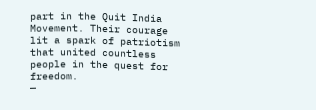part in the Quit India Movement. Their courage lit a spark of patriotism that united countless people in the quest for freedom.
—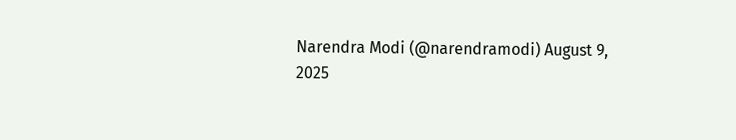Narendra Modi (@narendramodi) August 9, 2025